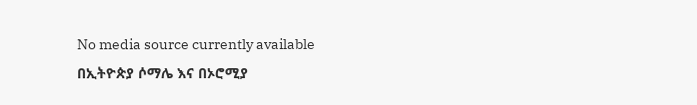No media source currently available
በኢትዮጵያ ሶማሌ እና በኦሮሚያ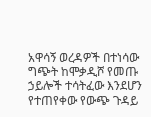አዋሳኝ ወረዳዎች በተነሳው ግጭት ከሞቃዲሾ የመጡ ኃይሎች ተሳትፈው እንደሆን የተጠየቀው የውጭ ጉዳይ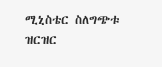ሚኒስቴር ስለግጭቱ ዝርዝር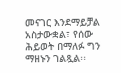መናገር እንደማይቻል አስታውቋል፣ የሰው ሕይወት በማለፉ ግን ማዘኑን ገልጿል፡፡